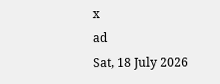x
ad
Sat, 18 July 2026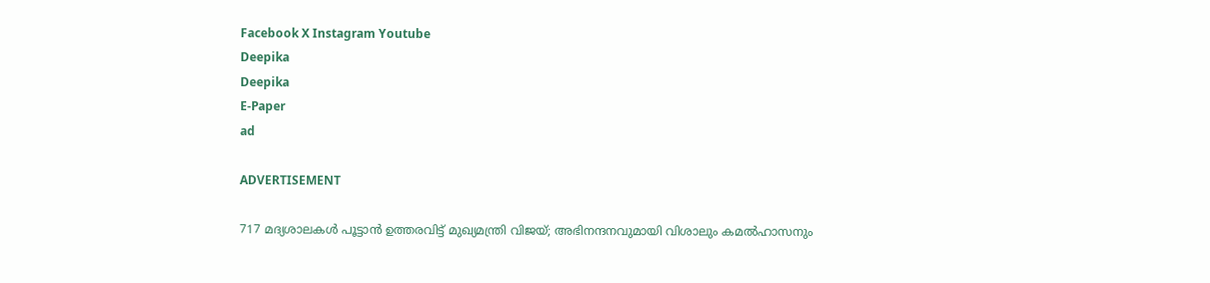Facebook X Instagram Youtube
Deepika
Deepika
E-Paper
ad

ADVERTISEMENT

717 മദ്യശാലകൾ പൂട്ടാൻ ഉത്തരവിട്ട് മുഖ്യമന്ത്രി വിജയ്; അഭിനന്ദനവുമായി വിശാലും കമൽഹാസനും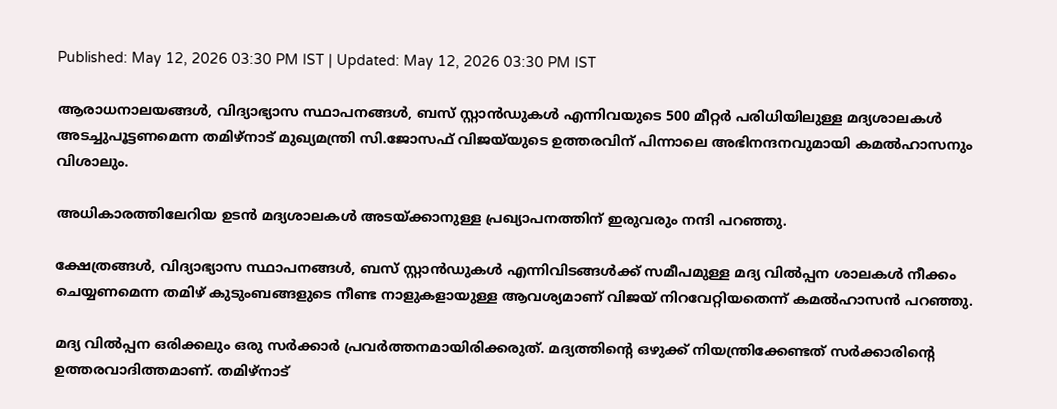Published: May 12, 2026 03:30 PM IST | Updated: May 12, 2026 03:30 PM IST

ആരാധനാലയങ്ങള്‍, വിദ്യാഭ്യാസ സ്ഥാപനങ്ങള്‍, ബസ് സ്റ്റാന്‍ഡുകള്‍ എന്നിവയുടെ 500 മീറ്റര്‍ പരിധിയിലുള്ള മദ്യശാലകള്‍ അടച്ചുപൂട്ടണമെന്ന തമിഴ്‌നാട് മുഖ്യമന്ത്രി സി.ജോസഫ് വിജയ്‌യുടെ ഉത്തരവിന് പിന്നാലെ അഭിനന്ദനവുമായി കമൽഹാസനും വിശാലും.

അധികാരത്തിലേറിയ ഉടൻ മദ്യശാലകൾ അടയ്ക്കാനുള്ള പ്രഖ്യാപനത്തിന് ഇരുവരും നന്ദി പറഞ്ഞു.

ക്ഷേത്രങ്ങൾ, വിദ്യാഭ്യാസ സ്ഥാപനങ്ങൾ, ബസ് സ്റ്റാൻഡുകൾ എന്നിവിടങ്ങൾക്ക് സമീപമുള്ള മദ്യ വിൽപ്പന ശാലകൾ നീക്കം ചെയ്യണമെന്ന തമിഴ് കുടുംബങ്ങളുടെ നീണ്ട നാളുകളായുള്ള ആവശ്യമാണ് വിജയ് നിറവേറ്റിയതെന്ന് കമൽഹാസൻ പറഞ്ഞു.

മദ്യ വിൽപ്പന ഒരിക്കലും ഒരു സർക്കാർ പ്രവർത്തനമായിരിക്കരുത്. മദ്യത്തിന്‍റെ ഒഴുക്ക് നിയന്ത്രിക്കേണ്ടത് സർക്കാരിന്‍റെ ഉത്തരവാദിത്തമാണ്. തമിഴ്നാട്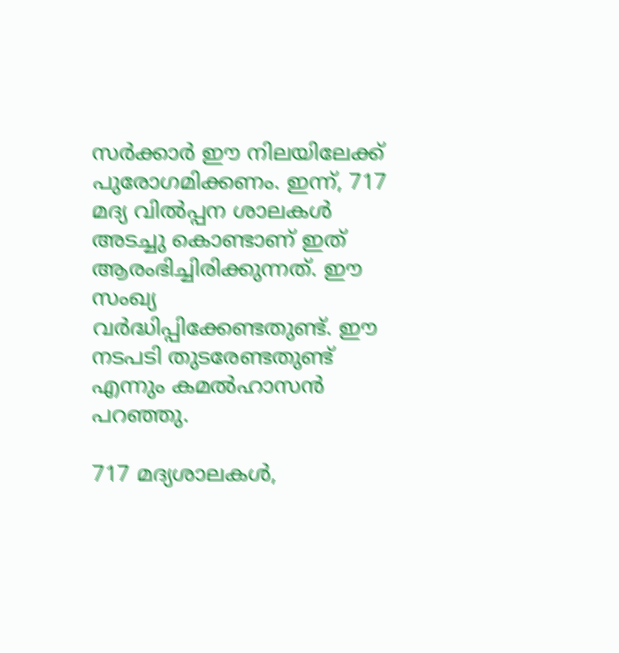സർക്കാർ ഈ നിലയിലേക്ക് പുരോഗമിക്കണം. ഇന്ന്, 717 മദ്യ വിൽപ്പന ശാലകൾ അടച്ചു കൊണ്ടാണ് ഇത് ആരംഭിച്ചിരിക്കുന്നത്. ഈ സംഖ്യ വർദ്ധിപ്പിക്കേണ്ടതുണ്ട്. ഈ നടപടി തുടരേണ്ടതുണ്ട് എന്നും കമൽഹാസൻ പറഞ്ഞു.

717 മദ്യശാലകൾ,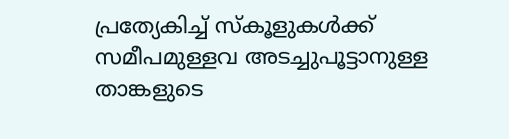പ്രത്യേകിച്ച് സ്കൂളുകൾക്ക് സമീപമുള്ളവ അടച്ചുപൂട്ടാനുള്ള താങ്കളുടെ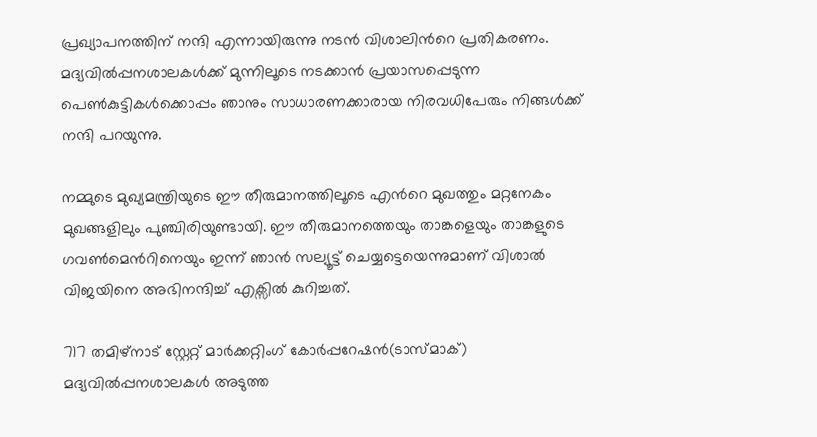പ്രഖ്യാപനത്തിന് നന്ദി എന്നായിരുന്നു നടൻ വിശാലിന്‍റെ പ്രതികരണം. മദ്യവിൽപ്പനശാലകൾക്ക് മുന്നിലൂടെ നടക്കാൻ പ്രയാസപ്പെടുന്ന പെൺകുട്ടികൾക്കൊപ്പം ഞാനും സാധാരണക്കാരായ നിരവധിപേരും നിങ്ങൾക്ക് നന്ദി പറയുന്നു.

നമ്മുടെ മുഖ്യമന്ത്രിയുടെ ഈ തീരുമാനത്തിലൂടെ എന്‍റെ മുഖത്തും മറ്റനേകം മുഖങ്ങളിലും പുഞ്ചിരിയുണ്ടായി. ഈ തീരുമാനത്തെയും താങ്കളെയും താങ്കളുടെ ഗവൺമെന്‍റിനെയും ഇന്ന് ഞാൻ സല്യൂട്ട് ചെയ്യട്ടെയെന്നുമാണ് വിശാൽ വിജയിനെ അഭിനന്ദിച്ച് എക്സിൽ കുറിച്ചത്.

717 തമിഴ്നാട് സ്റ്റേറ്റ് മാര്‍ക്കറ്റിംഗ് കോര്‍പ്പറേഷന്‍(ടാസ്മാക്) മദ്യവില്‍പ്പനശാലകള്‍ അടുത്ത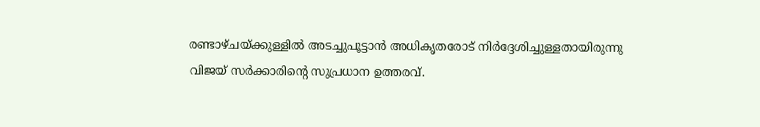രണ്ടാഴ്ചയ്ക്കുള്ളില്‍ അടച്ചുപൂട്ടാന്‍ അധികൃതരോട് നിര്‍ദ്ദേശിച്ചുള്ളതായിരുന്നു വിജയ് സർക്കാരിന്‍റെ സുപ്രധാന ഉത്തരവ്.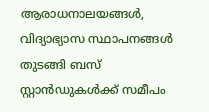ആരാധനാലയങ്ങൾ, വിദ്യാഭ്യാസ സ്ഥാപനങ്ങൾ തുടങ്ങി ബസ് സ്റ്റാൻഡുകൾക്ക് സമീപം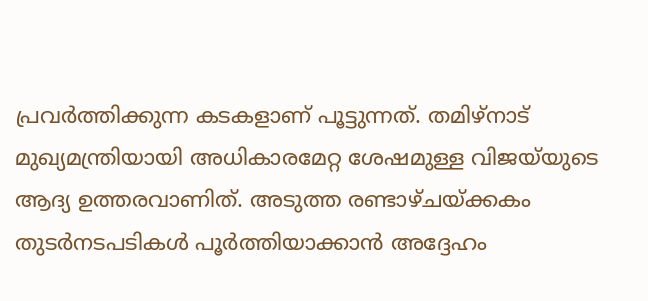പ്രവർത്തിക്കുന്ന കടകളാണ് പൂട്ടുന്നത്. തമിഴ്നാട് മുഖ്യമന്ത്രിയായി അധികാരമേറ്റ ശേഷമുള്ള വിജയ്‌യുടെ ആദ്യ ഉത്തരവാണിത്. അടുത്ത രണ്ടാഴ്ചയ്ക്കകം തുടർനടപടികൾ പൂർത്തിയാക്കാൻ അദ്ദേഹം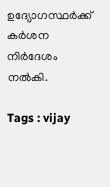ഉദ്യോഗസ്ഥർക്ക് കർശന നിർദേശം നൽകി.

Tags : vijay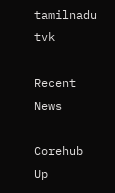tamilnadu tvk

Recent News

Corehub Up